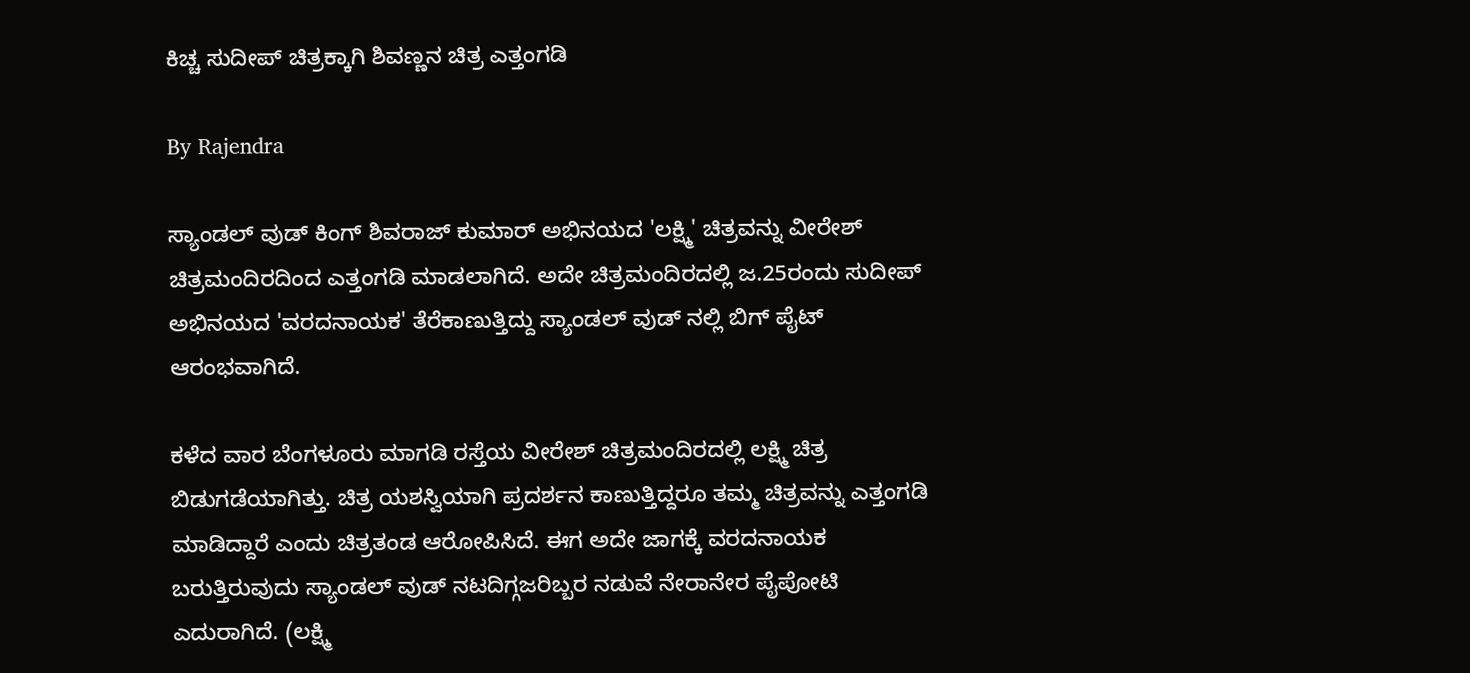ಕಿಚ್ಚ ಸುದೀಪ್ ಚಿತ್ರಕ್ಕಾಗಿ ಶಿವಣ್ಣನ ಚಿತ್ರ ಎತ್ತಂಗಡಿ

By Rajendra

ಸ್ಯಾಂಡಲ್ ವುಡ್ ಕಿಂಗ್ ಶಿವರಾಜ್ ಕುಮಾರ್ ಅಭಿನಯದ 'ಲಕ್ಷ್ಮಿ' ಚಿತ್ರವನ್ನು ವೀರೇಶ್ ಚಿತ್ರಮಂದಿರದಿಂದ ಎತ್ತಂಗಡಿ ಮಾಡಲಾಗಿದೆ. ಅದೇ ಚಿತ್ರಮಂದಿರದಲ್ಲಿ ಜ.25ರಂದು ಸುದೀಪ್ ಅಭಿನಯದ 'ವರದನಾಯಕ' ತೆರೆಕಾಣುತ್ತಿದ್ದು ಸ್ಯಾಂಡಲ್ ವುಡ್ ನಲ್ಲಿ ಬಿಗ್ ಪೈಟ್ ಆರಂಭವಾಗಿದೆ.

ಕಳೆದ ವಾರ ಬೆಂಗಳೂರು ಮಾಗಡಿ ರಸ್ತೆಯ ವೀರೇಶ್ ಚಿತ್ರಮಂದಿರದಲ್ಲಿ ಲಕ್ಷ್ಮಿ ಚಿತ್ರ ಬಿಡುಗಡೆಯಾಗಿತ್ತು. ಚಿತ್ರ ಯಶಸ್ವಿಯಾಗಿ ಪ್ರದರ್ಶನ ಕಾಣುತ್ತಿದ್ದರೂ ತಮ್ಮ ಚಿತ್ರವನ್ನು ಎತ್ತಂಗಡಿ ಮಾಡಿದ್ದಾರೆ ಎಂದು ಚಿತ್ರತಂಡ ಆರೋಪಿಸಿದೆ. ಈಗ ಅದೇ ಜಾಗಕ್ಕೆ ವರದನಾಯಕ ಬರುತ್ತಿರುವುದು ಸ್ಯಾಂಡಲ್ ವುಡ್ ನಟದಿಗ್ಗಜರಿಬ್ಬರ ನಡುವೆ ನೇರಾನೇರ ಪೈಪೋಟಿ ಎದುರಾಗಿದೆ. (ಲಕ್ಷ್ಮಿ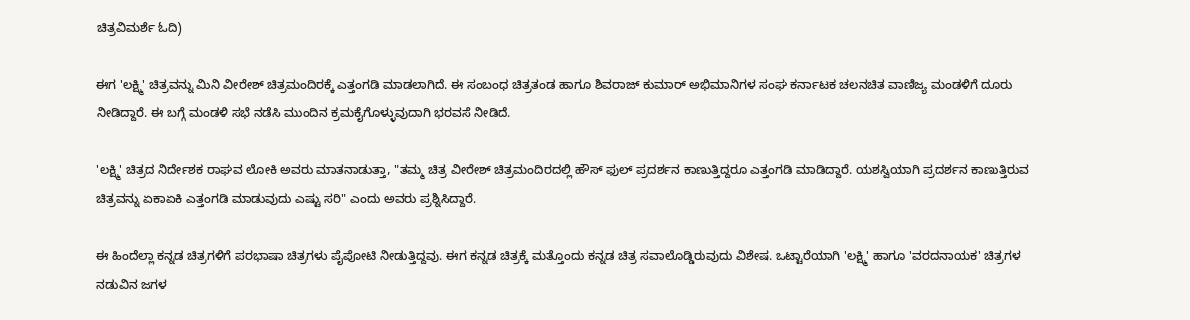ಚಿತ್ರವಿಮರ್ಶೆ ಓದಿ)

ಈಗ 'ಲಕ್ಷ್ಮಿ' ಚಿತ್ರವನ್ನು ಮಿನಿ ವೀರೇಶ್ ಚಿತ್ರಮಂದಿರಕ್ಕೆ ಎತ್ತಂಗಡಿ ಮಾಡಲಾಗಿದೆ. ಈ ಸಂಬಂಧ ಚಿತ್ರತಂಡ ಹಾಗೂ ಶಿವರಾಜ್ ಕುಮಾರ್ ಅಭಿಮಾನಿಗಳ ಸಂಘ ಕರ್ನಾಟಕ ಚಲನಚಿತ ವಾಣಿಜ್ಯ ಮಂಡಳಿಗೆ ದೂರು ನೀಡಿದ್ದಾರೆ. ಈ ಬಗ್ಗೆ ಮಂಡಳಿ ಸಭೆ ನಡೆಸಿ ಮುಂದಿನ ಕ್ರಮಕೈಗೊಳ್ಳುವುದಾಗಿ ಭರವಸೆ ನೀಡಿದೆ.

'ಲಕ್ಷ್ಮಿ' ಚಿತ್ರದ ನಿರ್ದೇಶಕ ರಾಘವ ಲೋಕಿ ಅವರು ಮಾತನಾಡುತ್ತಾ, "ತಮ್ಮ ಚಿತ್ರ ವೀರೇಶ್ ಚಿತ್ರಮಂದಿರದಲ್ಲಿ ಹೌಸ್ ಫುಲ್ ಪ್ರದರ್ಶನ ಕಾಣುತ್ತಿದ್ದರೂ ಎತ್ತಂಗಡಿ ಮಾಡಿದ್ದಾರೆ. ಯಶಸ್ವಿಯಾಗಿ ಪ್ರದರ್ಶನ ಕಾಣುತ್ತಿರುವ ಚಿತ್ರವನ್ನು ಏಕಾಏಕಿ ಎತ್ತಂಗಡಿ ಮಾಡುವುದು ಎಷ್ಟು ಸರಿ" ಎಂದು ಅವರು ಪ್ರಶ್ನಿಸಿದ್ದಾರೆ.

ಈ ಹಿಂದೆಲ್ಲಾ ಕನ್ನಡ ಚಿತ್ರಗಳಿಗೆ ಪರಭಾಷಾ ಚಿತ್ರಗಳು ಪೈಪೋಟಿ ನೀಡುತ್ತಿದ್ದವು. ಈಗ ಕನ್ನಡ ಚಿತ್ರಕ್ಕೆ ಮತ್ತೊಂದು ಕನ್ನಡ ಚಿತ್ರ ಸವಾಲೊಡ್ಡಿರುವುದು ವಿಶೇಷ. ಒಟ್ಟಾರೆಯಾಗಿ 'ಲಕ್ಷ್ಮಿ' ಹಾಗೂ 'ವರದನಾಯಕ' ಚಿತ್ರಗಳ ನಡುವಿನ ಜಗಳ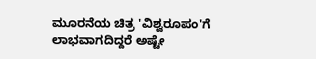ಮೂರನೆಯ ಚಿತ್ರ 'ವಿಶ್ವರೂಪಂ'ಗೆ ಲಾಭವಾಗದಿದ್ದರೆ ಅಷ್ಟೇ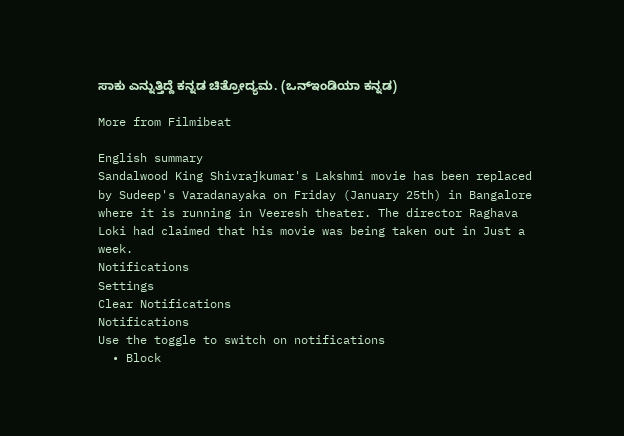ಸಾಕು ಎನ್ನುತ್ತಿದ್ದೆ ಕನ್ನಡ ಚಿತ್ರೋದ್ಯಮ. (ಒನ್ಇಂಡಿಯಾ ಕನ್ನಡ)

More from Filmibeat

English summary
Sandalwood King Shivrajkumar's Lakshmi movie has been replaced by Sudeep's Varadanayaka on Friday (January 25th) in Bangalore where it is running in Veeresh theater. The director Raghava Loki had claimed that his movie was being taken out in Just a week.
Notifications
Settings
Clear Notifications
Notifications
Use the toggle to switch on notifications
  • Block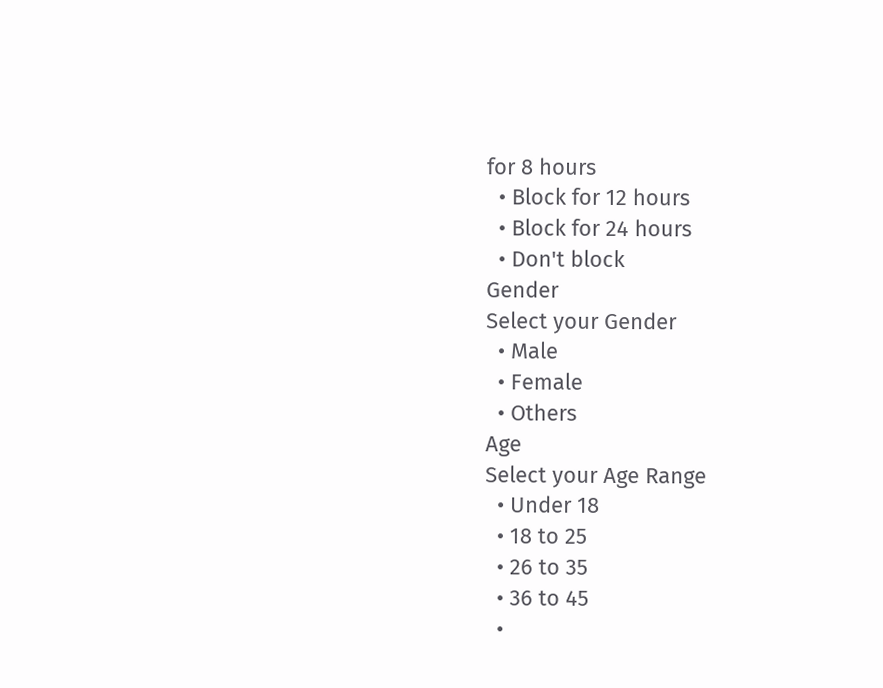for 8 hours
  • Block for 12 hours
  • Block for 24 hours
  • Don't block
Gender
Select your Gender
  • Male
  • Female
  • Others
Age
Select your Age Range
  • Under 18
  • 18 to 25
  • 26 to 35
  • 36 to 45
  •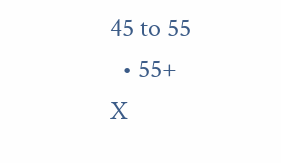45 to 55
  • 55+
X